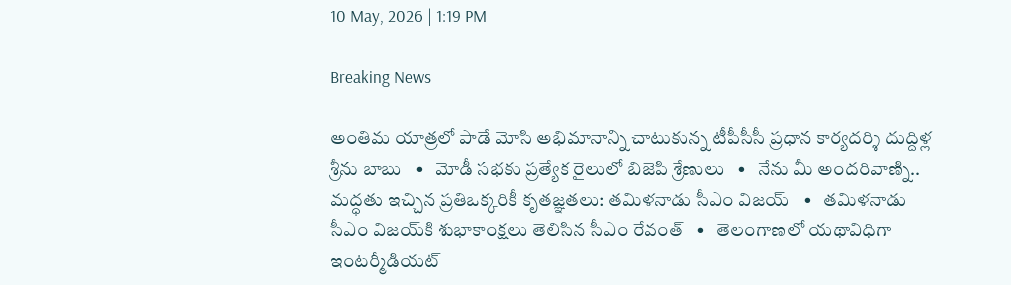10 May, 2026 | 1:19 PM

Breaking News

అంతిమ యాత్రలో పాడే మోసి అభిమానాన్ని చాటుకున్న టీపీసీసీ ప్రధాన కార్యదర్శి దుద్దిళ్ల శ్రీను బాబు   •   మోడీ సభకు ప్రత్యేక రైలులో బిజెపి శ్రేణులు   •   నేను మీ అందరివాణ్ని.. మద్ధతు ఇచ్చిన ప్రతిఒక్కరికీ కృతజ్ఞతలు: తమిళనాడు సీఎం విజయ్   •   తమిళనాడు సీఎం విజయ్‌కి శుభాకాంక్షలు తెలిసిన సీఎం రేవంత్   •   తెలంగాణలో యథావిధిగా ఇంటర్మీడియట్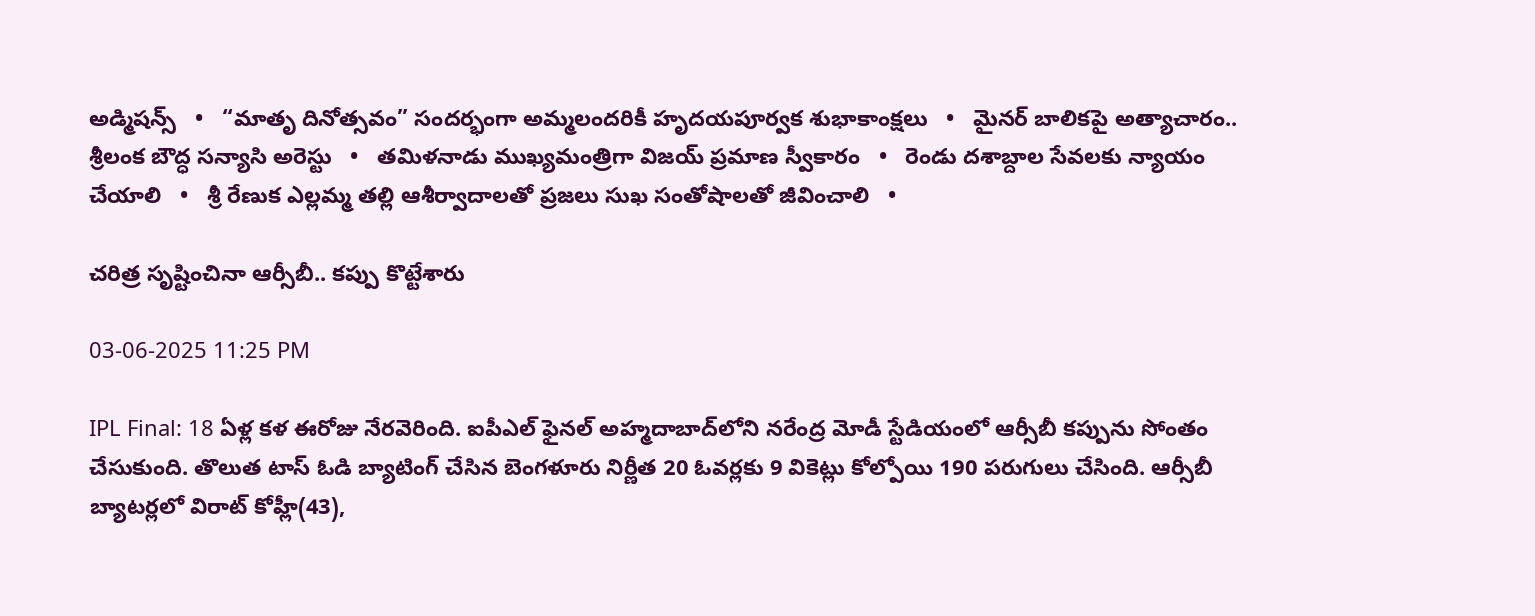అడ్మిషన్స్   •   “మాతృ దినోత్సవం” సందర్భంగా అమ్మలందరికీ హృదయపూర్వక శుభాకాంక్షలు   •   మైనర్ బాలికపై అత్యాచారం.. శ్రీలంక బౌద్ధ సన్యాసి అరెస్టు   •   తమిళనాడు ముఖ్యమంత్రిగా విజయ్ ప్రమాణ స్వీకారం   •   రెండు దశాబ్దాల సేవలకు న్యాయం చేయాలి   •   శ్రీ రేణుక ఎల్లమ్మ తల్లి ఆశీర్వాదాలతో ప్రజలు సుఖ సంతోషాలతో జీవించాలి   •

చరిత్ర సృష్టించినా ఆర్సీబీ.. కప్పు కొట్టేశారు

03-06-2025 11:25 PM

IPL Final: 18 ఏళ్ల కళ ఈరోజు నేరవెరింది. ఐపీఎల్ ఫైనల్ అహ్మదాబాద్‌లోని నరేంద్ర మోడీ స్టేడియంలో ఆర్సీబీ కప్పును సోంతం చేసుకుంది. తొలుత టాస్ ఓడి బ్యాటింగ్ చేసిన బెంగళూరు నిర్ణీత 20 ఓవర్లకు 9 వికెట్లు కోల్పోయి 190 పరుగులు చేసింది. ఆర్సీబీ బ్యాటర్లలో విరాట్ కోహ్లీ(43),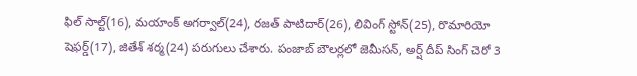ఫిల్ సాల్ట్(16), మయాంక్ అగర్వాల్(24), రజత్ పాటిదార్(26), లివింగ్ స్టోన్(25), రొమారియో షెఫర్డ్(17), జితేశ్ శర్మ(24) పరుగులు చేశారు. పంజాబ్ బౌలర్లలో జెమీసన్, అర్ష్ దీప్ సింగ్ చెరో 3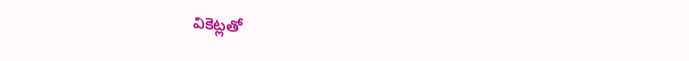వికెట్లతో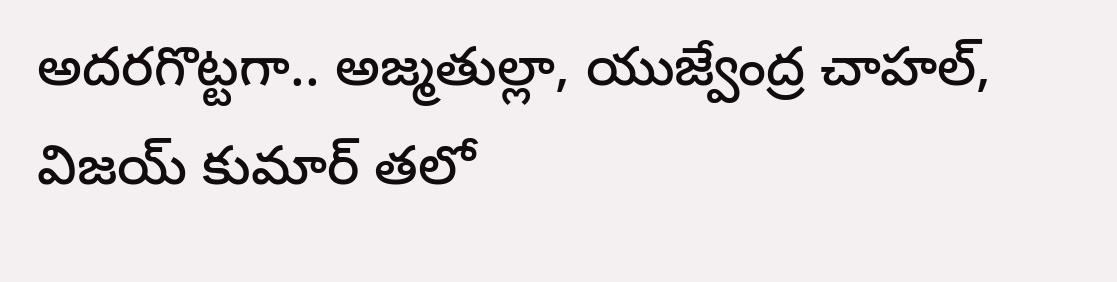అదరగొట్టగా.. అజ్మతుల్లా, యుజ్వేంద్ర చాహల్, విజయ్ కుమార్ తలో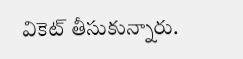వికెట్ తీసుకున్నారు.